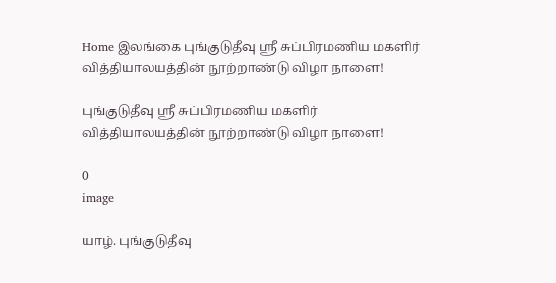Home இலங்கை புங்குடுதீவு ஸ்ரீ சுப்பிரமணிய மகளிர் வித்தியாலயத்தின் நூற்றாண்டு விழா நாளை!

புங்குடுதீவு ஸ்ரீ சுப்பிரமணிய மகளிர் வித்தியாலயத்தின் நூற்றாண்டு விழா நாளை!

0
image

யாழ். புங்குடுதீவு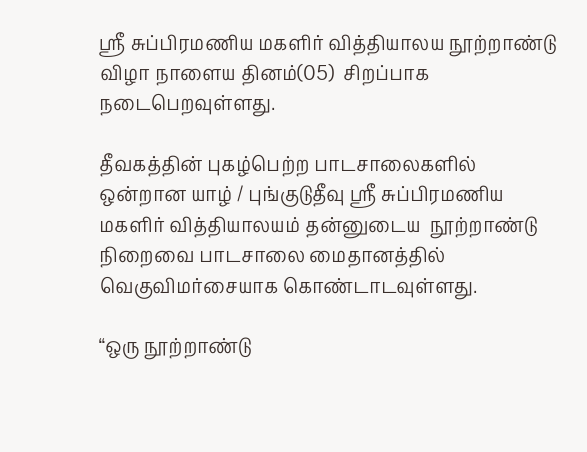ஸ்ரீ சுப்பிரமணிய மகளிர் வித்தியாலய நூற்றாண்டு விழா நாளைய தினம்(05)  சிறப்பாக நடைபெறவுள்ளது.

தீவகத்தின் புகழ்பெற்ற பாடசாலைகளில்  ஒன்றான யாழ் / புங்குடுதீவு ஸ்ரீ சுப்பிரமணிய மகளிர் வித்தியாலயம் தன்னுடைய  நூற்றாண்டு நிறைவை பாடசாலை மைதானத்தில்  வெகுவிமர்சையாக கொண்டாடவுள்ளது.

“ஒரு நூற்றாண்டு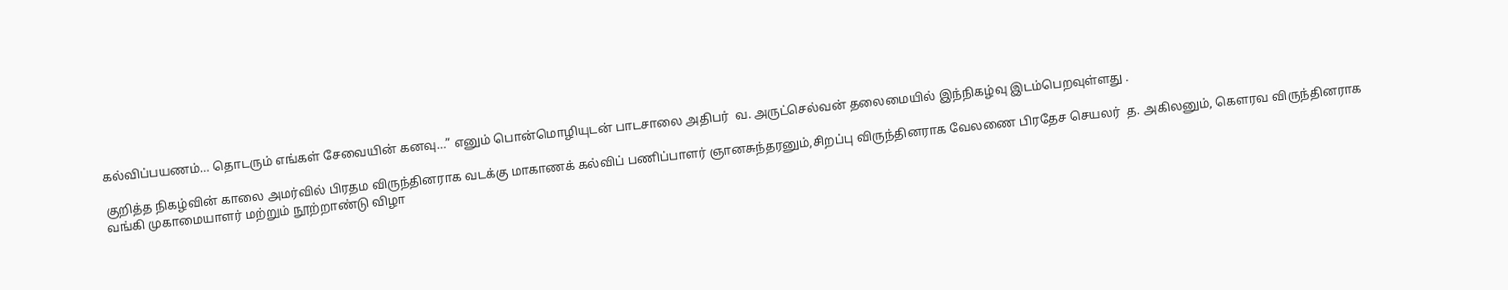கல்விப்பயணம்… தொடரும் எங்கள் சேவையின் கனவு…” எனும் பொன்மொழியுடன் பாடசாலை அதிபர்  வ. அருட்செல்வன் தலைமையில் இந்நிகழ்வு இடம்பெறவுள்ளது .

குறித்த நிகழ்வின் காலை அமர்வில் பிரதம விருந்தினராக வடக்கு மாகாணக் கல்விப் பணிப்பாளர் ஞானசுந்தரனும்,சிறப்பு விருந்தினராக வேலணை பிரதேச செயலர்  த. அகிலனும், கௌரவ விருந்தினராக வங்கி முகாமையாளர் மற்றும் நூற்றாண்டு விழா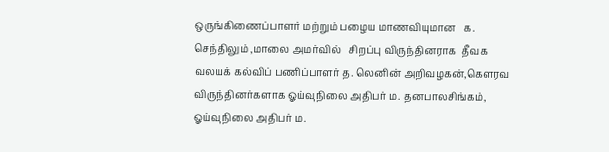ஒருங்கிணைப்பாளர் மற்றும் பழைய மாணவியுமான   க. செந்திலும் ,மாலை அமர்வில்   சிறப்பு விருந்தினராக  தீவக வலயக் கல்விப் பணிப்பாளர் த. லெனின் அறிவழகன்,கௌரவ விருந்தினர்களாக ஓய்வுநிலை அதிபர் ம. தனபாலசிங்கம், ஓய்வுநிலை அதிபர் ம.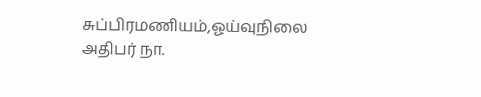சுப்பிரமணியம்,ஓய்வுநிலை அதிபர் நா.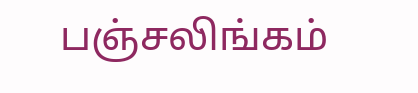பஞ்சலிங்கம்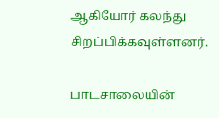ஆகியோர் கலந்து சிறப்பிக்கவுள்ளனர்.

பாடசாலையின்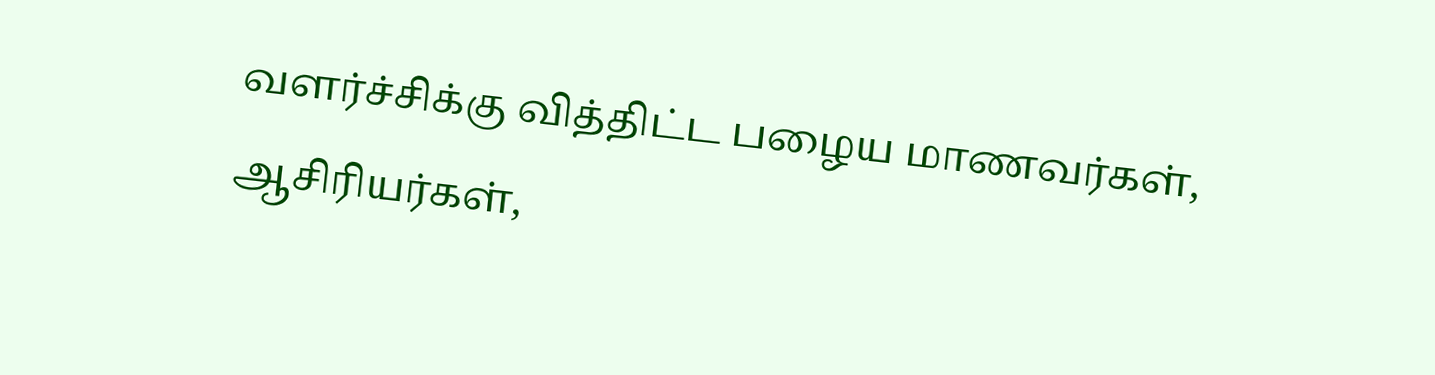வளர்ச்சிக்கு வித்திட்ட பழைய மாணவர்கள், ஆசிரியர்கள்,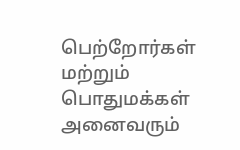பெற்றோர்கள் மற்றும் பொதுமக்கள் அனைவரும்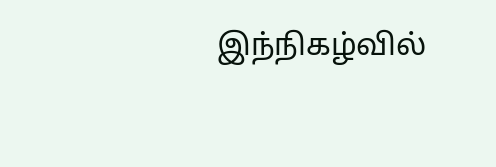இந்நிகழ்வில்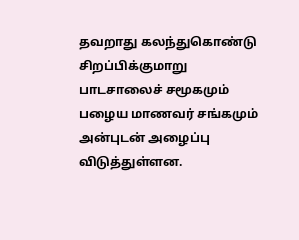தவறாது கலந்துகொண்டு சிறப்பிக்குமாறு பாடசாலைச் சமூகமும் பழைய மாணவர் சங்கமும் அன்புடன் அழைப்பு விடுத்துள்ளன.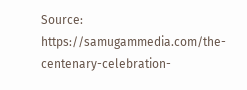Source: https://samugammedia.com/the-centenary-celebration-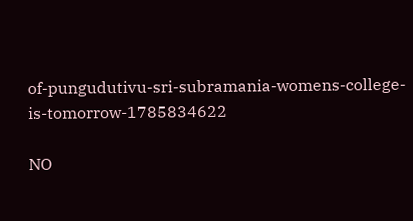of-pungudutivu-sri-subramania-womens-college-is-tomorrow-1785834622

NO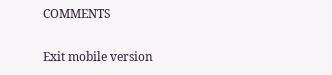COMMENTS

Exit mobile version